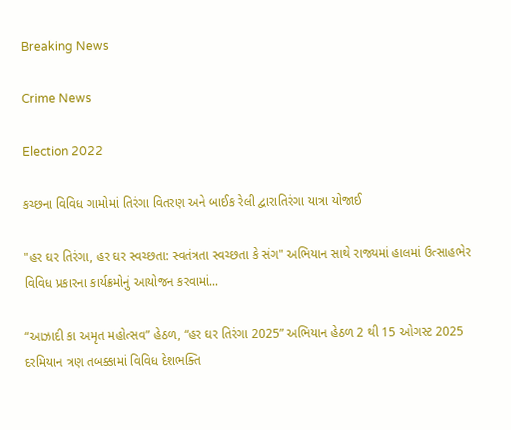Breaking News

Crime News

Election 2022

કચ્છના વિવિધ ગામોમાં તિરંગા વિતરણ અને બાઈક રેલી દ્વારાતિરંગા યાત્રા યોજાઈ

"હર ઘર તિરંગા, હર ઘર સ્વચ્છતા: સ્વતંત્રતા સ્વચ્છતા કે સંગ" અભિયાન સાથે રાજ્યમાં હાલમાં ઉત્સાહભેર વિવિધ પ્રકારના કાર્યક્રમોનું આયોજન કરવામાં...

“આઝાદી કા અમૃત મહોત્સવ” હેઠળ, “હર ઘર તિરંગા 2025” અભિયાન હેઠળ 2 થી 15 ઓગસ્ટ 2025 દરમિયાન ત્રણ તબક્કામાં વિવિધ દેશભક્તિ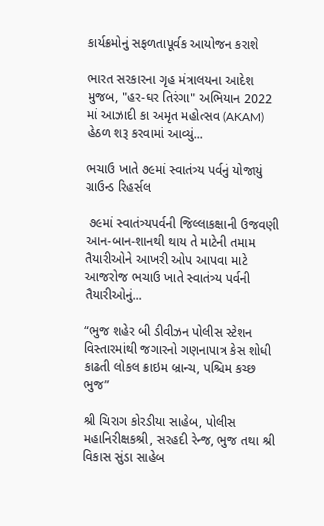કાર્યક્રમોનું સફળતાપૂર્વક આયોજન કરાશે

ભારત સરકારના ગૃહ મંત્રાલયના આદેશ મુજબ, "હર-ઘર તિરંગા" અભિયાન 2022 માં આઝાદી કા અમૃત મહોત્સવ (AKAM) હેઠળ શરૂ કરવામાં આવ્યું...

ભચાઉ ખાતે ૭૯માં સ્વાતંત્ર્ય પર્વનું યોજાયું ગ્રાઉન્ડ રિહર્સલ

 ૭૯માં સ્વાતંત્ર્યપર્વની જિલ્લાકક્ષાની ઉજવણી આન-બાન-શાનથી થાય તે માટેની તમામ તૈયારીઓને આખરી ઓપ આપવા માટે આજરોજ ભચાઉ ખાતે સ્વાતંત્ર્ય પર્વની તૈયારીઓનું...

“ભુજ શહેર બી ડીવીઝન પોલીસ સ્ટેશન વિસ્તારમાંથી જગારનો ગણનાપાત્ર કેસ શોધી કાઢતી લોકલ ક્રાઇમ બ્રાન્ચ, પશ્ચિમ કચ્છ ભુજ”

શ્રી ચિરાગ કોરડીયા સાહેબ, પોલીસ મહાનિરીક્ષકશ્રી, સરહદી રેન્જ, ભુજ તથા શ્રી વિકાસ સુંડા સાહેબ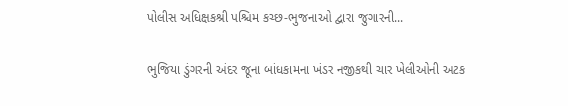પોલીસ અધિક્ષકશ્રી પશ્ચિમ કચ્છ-ભુજનાઓ દ્વારા જુગારની...

ભુજિયા ડુંગરની અંદર જૂના બાંધકામના ખંડર નજીકથી ચાર ખેલીઓની અટક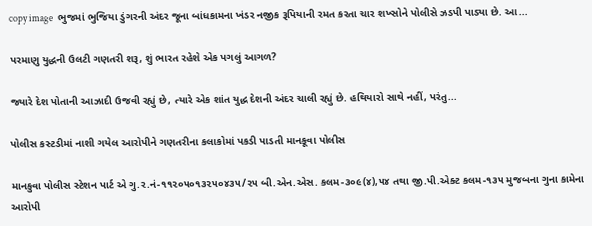copy image  ભુજમાં ભુજિયા ડુંગરની અંદર જૂના બાંધકામના ખંડર નજીક રૂપિયાની રમત કરતા ચાર શખ્સોને પોલીસે ઝડપી પાડ્યા છે. આ...

પરમાણુ યુદ્ધની ઉલટી ગણતરી શરૂ, શું ભારત રહેશે એક પગલું આગળ?

જ્યારે દેશ પોતાની આઝાદી ઉજવી રહ્યું છે, ત્યારે એક શાંત યુદ્ધ દેશની અંદર ચાલી રહ્યું છે. હથિયારો સાથે નહીં, પરંતુ...

પોલીસ કસ્ટડીમાં નાશી ગયેલ આરોપીને ગણતરીના કલાકોમાં પકડી પાડતી માનકૂવા પોલીસ

માનકુવા પોલીસ સ્ટેશન પાર્ટ એ ગુ.ર.નં-૧૧૨૦૫૦૧૩૨૫૦૪૩૫/૨૫ બી.એન.એસ. કલમ-૩૦૯(૪),૫૪ તથા જી.પી.એક્ટ કલમ-૧૩૫ મુજબના ગુના કામેના આરોપી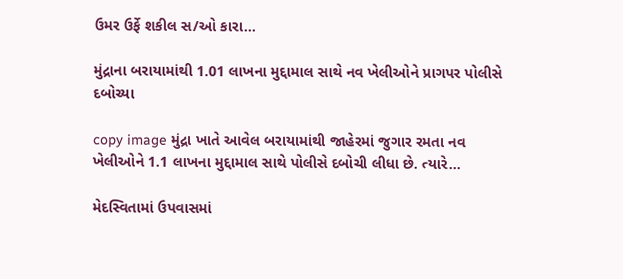ઉમર ઉર્ફે શકીલ સ/ઓ કારા...

મુંદ્રાના બરાયામાંથી 1.01 લાખના મુદ્દામાલ સાથે નવ ખેલીઓને પ્રાગપર પોલીસે દબોચ્યા

copy image મુંદ્રા ખાતે આવેલ બરાયામાંથી જાહેરમાં જુગાર રમતા નવ ખેલીઓને 1.1 લાખના મુદ્દામાલ સાથે પોલીસે દબોચી લીધા છે. ત્યારે...

મેદસ્વિતામાં ઉપવાસમાં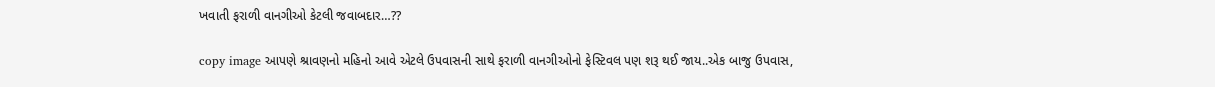ખવાતી ફરાળી વાનગીઓ કેટલી જવાબદાર…??

copy image આપણે શ્રાવણનો મહિનો આવે એટલે ઉપવાસની સાથે ફરાળી વાનગીઓનો ફેસ્ટિવલ પણ શરૂ થઈ જાય..એક બાજુ ઉપવાસ,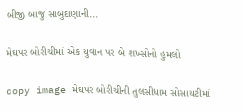બીજી બાજુ સાબુદાણાની...

મેઘપર બોરીચીમાં એક યુવાન પર બે શખ્સોનો હુમલો

copy image મેઘપર બોરીચીની તુલસીધામ સોસાયટીમાં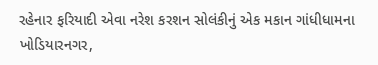રહેનાર ફરિયાદી એવા નરેશ કરશન સોલંકીનું એક મકાન ગાંધીધામના ખોડિયારનગર,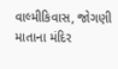વાલ્મીકિવાસ, જોગણી માતાના મંદિર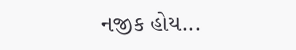નજીક હોય...